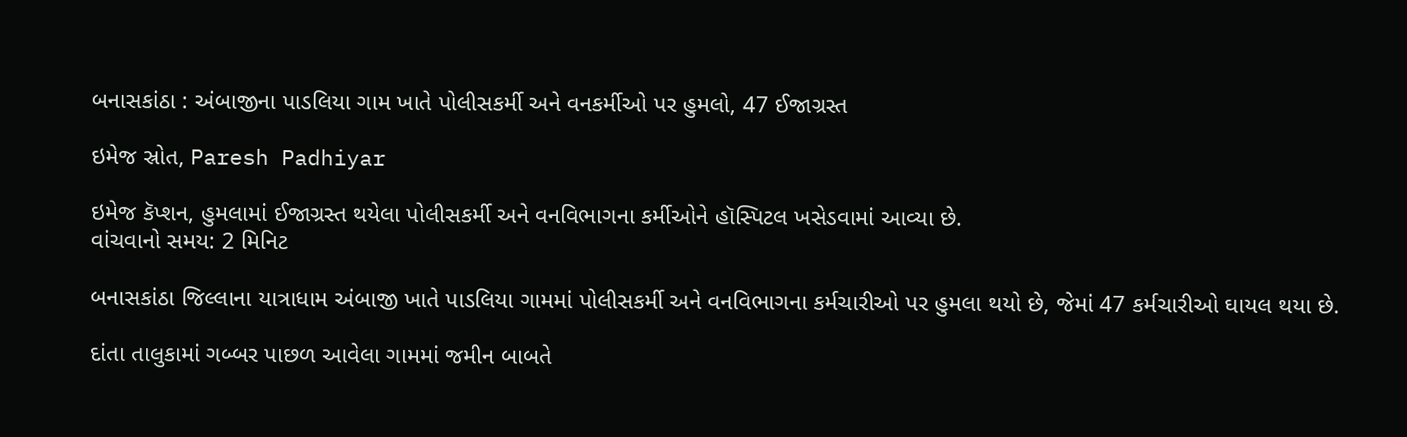બનાસકાંઠા : અંબાજીના પાડલિયા ગામ ખાતે પોલીસકર્મી અને વનકર્મીઓ પર હુમલો, 47 ઈજાગ્રસ્ત

ઇમેજ સ્રોત, Paresh Padhiyar

ઇમેજ કૅપ્શન, હુમલામાં ઈજાગ્રસ્ત થયેલા પોલીસકર્મી અને વનવિભાગના કર્મીઓને હૉસ્પિટલ ખસેડવામાં આવ્યા છે.
વાંચવાનો સમય: 2 મિનિટ

બનાસકાંઠા જિલ્લાના યાત્રાધામ અંબાજી ખાતે પાડલિયા ગામમાં પોલીસકર્મી અને વનવિભાગના કર્મચારીઓ પર હુમલા થયો છે, જેમાં 47 કર્મચારીઓ ઘાયલ થયા છે.

દાંતા તાલુકામાં ગબ્બર પાછળ આવેલા ગામમાં જમીન બાબતે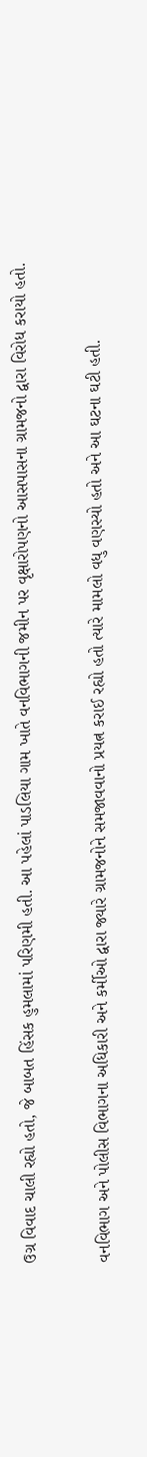ઉગ્ર વિવાદ ચાલી રહ્યો હતો, જે બાબત હિંસક હુમલામાં પરિણમી હતી. આ પહેલાં પાડલિયા ગામ ખાતે વનવિભાગની જમીન પર વૃક્ષારોપણનો આસપાસના ગ્રામજનો દ્વારા વિરોધ કરાયો હતો.

વનવિભાગ અને પોલીસ વિભાગના અધિકારી અને કર્મીઓ દ્વારા જ્યારે ગ્રામજનોને સમજાવવાનો પ્રયત્ન કરાઈ રહ્યો હતો ત્યારે મામલો વધુ વણસ્યો હતો અને આ ઘટના ઘટી હતી.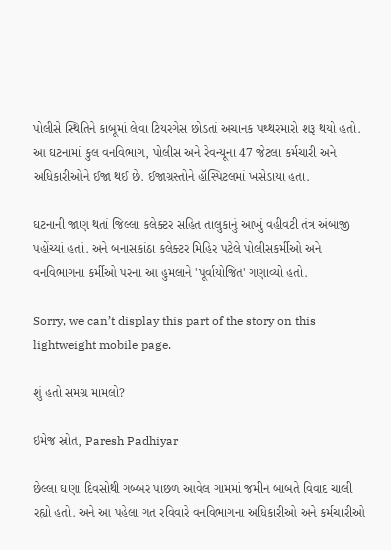પોલીસે સ્થિતિને કાબૂમાં લેવા ટિયરગેસ છોડતાં અચાનક પથ્થરમારો શરૂ થયો હતો. આ ઘટનામાં કુલ વનવિભાગ, પોલીસ અને રેવન્યૂના 47 જેટલા કર્મચારી અને અધિકારીઓને ઈજા થઈ છે. ઈજાગ્રસ્તોને હૉસ્પિટલમાં ખસેડાયા હતા.

ઘટનાની જાણ થતાં જિલ્લા કલેક્ટર સહિત તાલુકાનું આખું વહીવટી તંત્ર અંબાજી પહોંચ્યાં હતાં. અને બનાસકાંઠા કલેક્ટર મિહિર પટેલે પોલીસકર્મીઓ અને વનવિભાગના કર્મીઓ પરના આ હુમલાને 'પૂર્વાયોજિત' ગણાવ્યો હતો.

Sorry, we can’t display this part of the story on this lightweight mobile page.

શું હતો સમગ્ર મામલો?

ઇમેજ સ્રોત, Paresh Padhiyar

છેલ્લા ઘણા દિવસોથી ગબ્બર પાછળ આવેલ ગામમાં જમીન બાબતે વિવાદ ચાલી રહ્યો હતો. અને આ પહેલા ગત રવિવારે વનવિભાગના અધિકારીઓ અને કર્મચારીઓ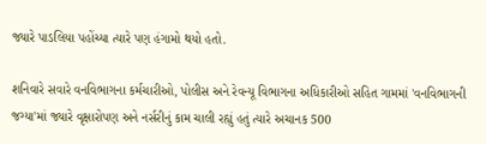જ્યારે પાડલિયા પહોંચ્યા ત્યારે પણ હંગામો થયો હતો.

શનિવારે સવારે વનવિભાગના કર્મચારીઓ, પોલીસ અને રેવન્યૂ વિભાગના અધિકારીઓ સહિત ગામમાં 'વનવિભાગની જગ્યા'માં જ્યારે વૃક્ષારોપણ અને નર્સરીનું કામ ચાલી રહ્યું હતું ત્યારે અચાનક 500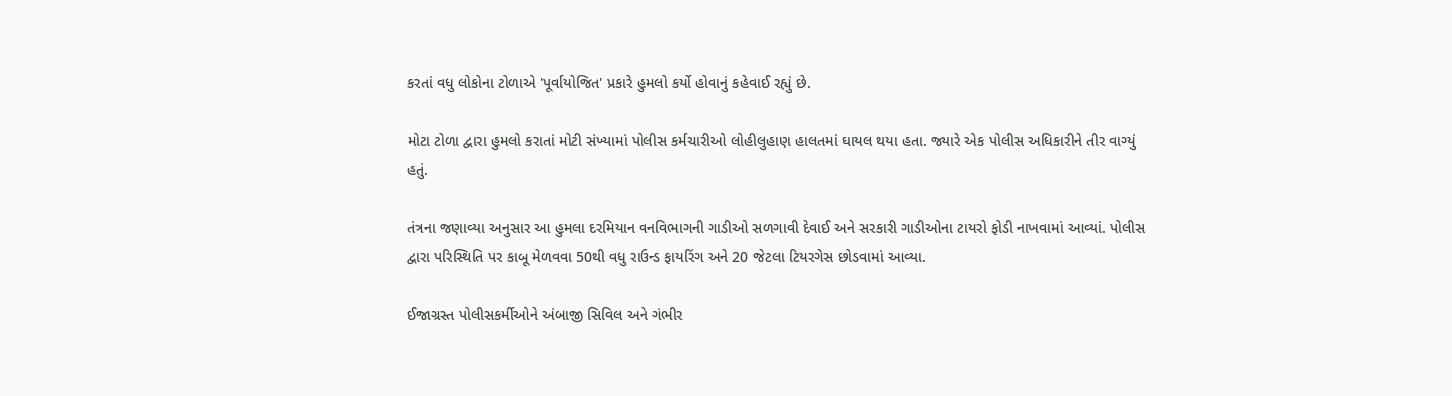કરતાં વધુ લોકોના ટોળાએ 'પૂર્વાયોજિત' પ્રકારે હુમલો કર્યો હોવાનું કહેવાઈ રહ્યું છે.

મોટા ટોળા દ્વારા હુમલો કરાતાં મોટી સંખ્યામાં પોલીસ કર્મચારીઓ લોહીલુહાણ હાલતમાં ઘાયલ થયા હતા. જ્યારે એક પોલીસ અધિકારીને તીર વાગ્યું હતું.

તંત્રના જણાવ્યા અનુસાર આ હુમલા દરમિયાન વનવિભાગની ગાડીઓ સળગાવી દેવાઈ અને સરકારી ગાડીઓના ટાયરો ફોડી નાખવામાં આવ્યાં. પોલીસ દ્વારા પરિસ્થિતિ પર કાબૂ મેળવવા 50થી વધુ રાઉન્ડ ફાયરિંગ અને 20 જેટલા ટિયરગેસ છોડવામાં આવ્યા.

ઈજાગ્રસ્ત પોલીસકર્મીઓને અંબાજી સિવિલ અને ગંભીર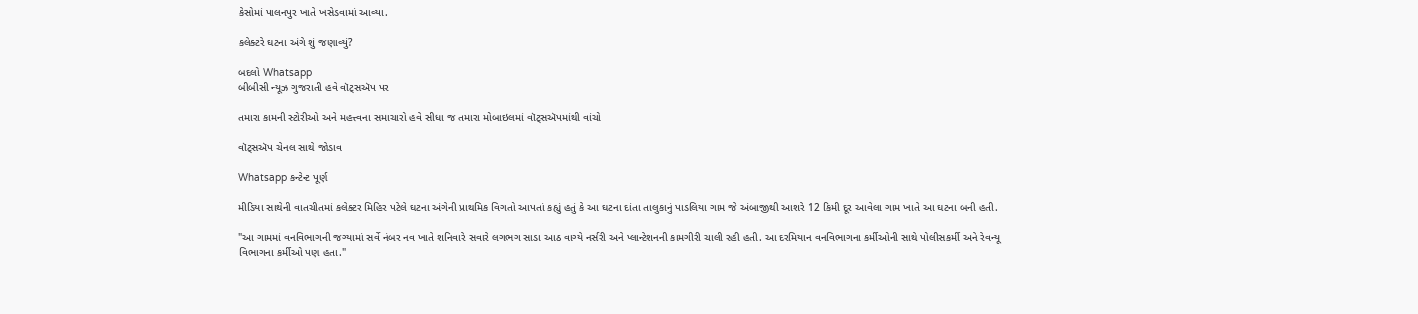કેસોમાં પાલનપુર ખાતે ખસેડવામાં આવ્યા.

કલેક્ટરે ઘટના અંગે શું જણાવ્યું?

બદલો Whatsapp
બીબીસી ન્યૂઝ ગુજરાતી હવે વૉટ્સઍપ પર

તમારા કામની સ્ટોરીઓ અને મહત્ત્વના સમાચારો હવે સીધા જ તમારા મોબાઇલમાં વૉટ્સઍપમાંથી વાંચો

વૉટ્સઍપ ચેનલ સાથે જોડાવ

Whatsapp કન્ટેન્ટ પૂર્ણ

મીડિયા સાથેની વાતચીતમાં કલેક્ટર મિહિર પટેલે ઘટના અંગેની પ્રાથમિક વિગતો આપતાં કહ્યું હતું કે આ ઘટના દાંતા તાલુકાનું પાડલિયા ગામ જે અંબાજીથી આશરે 12 કિમી દૂર આવેલા ગામ ખાતે આ ઘટના બની હતી.

"આ ગામમાં વનવિભાગની જગ્યામાં સર્વે નંબર નવ ખાતે શનિવારે સવારે લગભગ સાડા આઠ વાગ્યે નર્સરી અને પ્લાન્ટેશનની કામગીરી ચાલી રહી હતી. આ દરમિયાન વનવિભાગના કર્મીઓની સાથે પોલીસકર્મી અને રેવન્યૂ વિભાગના કર્મીઓ પણ હતા."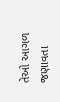તેઓ આગળ જણાવતા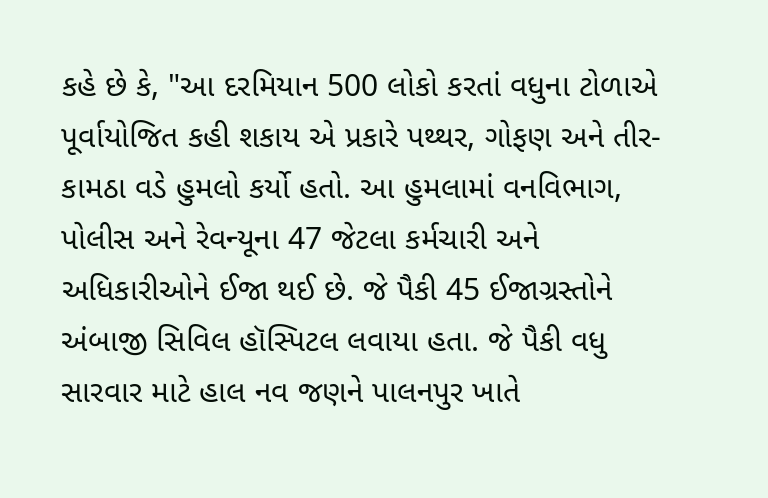કહે છે કે, "આ દરમિયાન 500 લોકો કરતાં વધુના ટોળાએ પૂર્વાયોજિત કહી શકાય એ પ્રકારે પથ્થર, ગોફણ અને તીર-કામઠા વડે હુમલો કર્યો હતો. આ હુમલામાં વનવિભાગ, પોલીસ અને રેવન્યૂના 47 જેટલા કર્મચારી અને અધિકારીઓને ઈજા થઈ છે. જે પૈકી 45 ઈજાગ્રસ્તોને અંબાજી સિવિલ હૉસ્પિટલ લવાયા હતા. જે પૈકી વધુ સારવાર માટે હાલ નવ જણને પાલનપુર ખાતે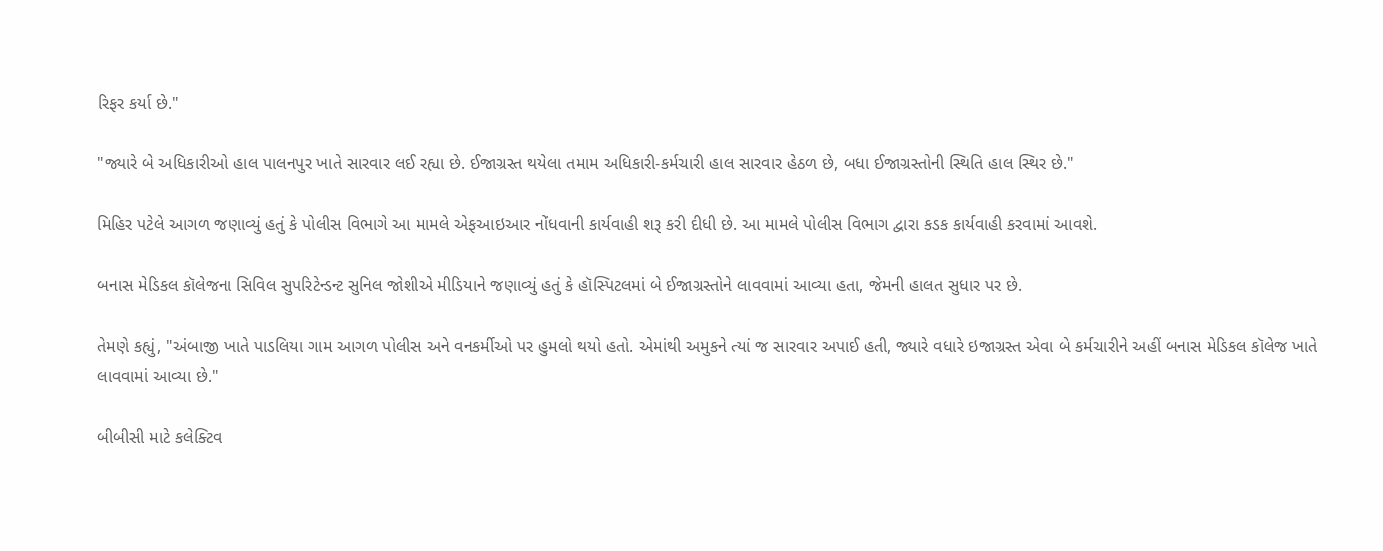રિફર કર્યા છે."

"જ્યારે બે અધિકારીઓ હાલ પાલનપુર ખાતે સારવાર લઈ રહ્યા છે. ઈજાગ્રસ્ત થયેલા તમામ અધિકારી-કર્મચારી હાલ સારવાર હેઠળ છે, બધા ઈજાગ્રસ્તોની સ્થિતિ હાલ સ્થિર છે."

મિહિર પટેલે આગળ જણાવ્યું હતું કે પોલીસ વિભાગે આ મામલે એફઆઇઆર નોંધવાની કાર્યવાહી શરૂ કરી દીધી છે. આ મામલે પોલીસ વિભાગ દ્વારા કડક કાર્યવાહી કરવામાં આવશે.

બનાસ મેડિકલ કૉલેજના સિવિલ સુપરિટેન્ડન્ટ સુનિલ જોશીએ મીડિયાને જણાવ્યું હતું કે હૉસ્પિટલમાં બે ઈજાગ્રસ્તોને લાવવામાં આવ્યા હતા, જેમની હાલત સુધાર પર છે.

તેમણે કહ્યું, "અંબાજી ખાતે પાડલિયા ગામ આગળ પોલીસ અને વનકર્મીઓ પર હુમલો થયો હતો. એમાંથી અમુકને ત્યાં જ સારવાર અપાઈ હતી, જ્યારે વધારે ઇજાગ્રસ્ત એવા બે કર્મચારીને અહીં બનાસ મેડિકલ કૉલેજ ખાતે લાવવામાં આવ્યા છે."

બીબીસી માટે કલેક્ટિવ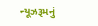ન્યૂઝરૂમનું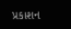પ્રકાશન